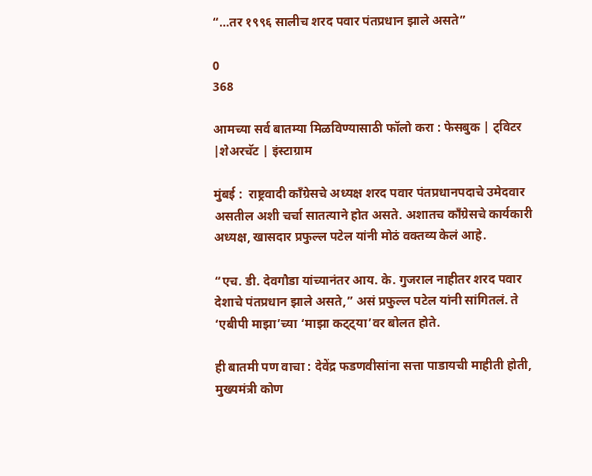“…तर १९९६ सालीच शरद पवार पंतप्रधान झाले असते”

0
368

आमच्या सर्व बातम्या मिळविण्यासाठी फॉलो करा : फेसबुक | ट्विटर |शेअरचॅट | इंस्टाग्राम

मुंबई :  राष्ट्रवादी काँग्रेसचे अध्यक्ष शरद पवार पंतप्रधानपदाचे उमेदवार असतील अशी चर्चा सातत्याने होत असते. अशातच काँग्रेसचे कार्यकारी अध्यक्ष, खासदार प्रफुल्ल पटेल यांनी मोठं वक्तव्य केलं आहे.

“एच. डी. देवगौडा यांच्यानंतर आय. के. गुजराल नाहीतर शरद पवार देशाचे पंतप्रधान झाले असते,” असं प्रफुल्ल पटेल यांनी सांगितलं. ते ‘एबीपी माझा’च्या ‘माझा कट्ट्या’वर बोलत होते.

ही बातमी पण वाचा : देवेंद्र फडणवीसांना सत्ता पाडायची माहीती होती, मुख्यमंत्री कोण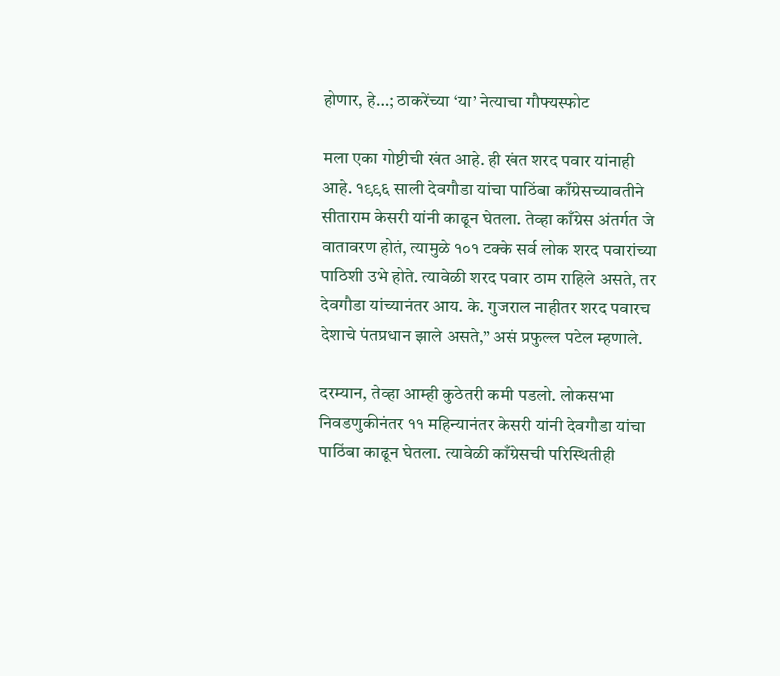होणार, हे…; ठाकरेंच्या ‘या’ नेत्याचा गौफ्यस्फोट

मला एका गोष्टीची खंत आहे. ही खंत शरद पवार यांनाही आहे. १९९६ साली देवगौडा यांचा पाठिंबा काँग्रेसच्यावतीने सीताराम केसरी यांनी काढून घेतला. तेव्हा काँग्रेस अंतर्गत जे वातावरण होतं, त्यामुळे १०१ टक्के सर्व लोक शरद पवारांच्या पाठिशी उभे होते. त्यावेळी शरद पवार ठाम राहिले असते, तर देवगौडा यांच्यानंतर आय. के. गुजराल नाहीतर शरद पवारच देशाचे पंतप्रधान झाले असते,” असं प्रफुल्ल पटेल म्हणाले.

दरम्यान, तेव्हा आम्ही कुठेतरी कमी पडलो. लोकसभा निवडणुकीनंतर ११ महिन्यानंतर केसरी यांनी देवगौडा यांचा पाठिंबा काढून घेतला. त्यावेळी काँग्रेसची परिस्थितीही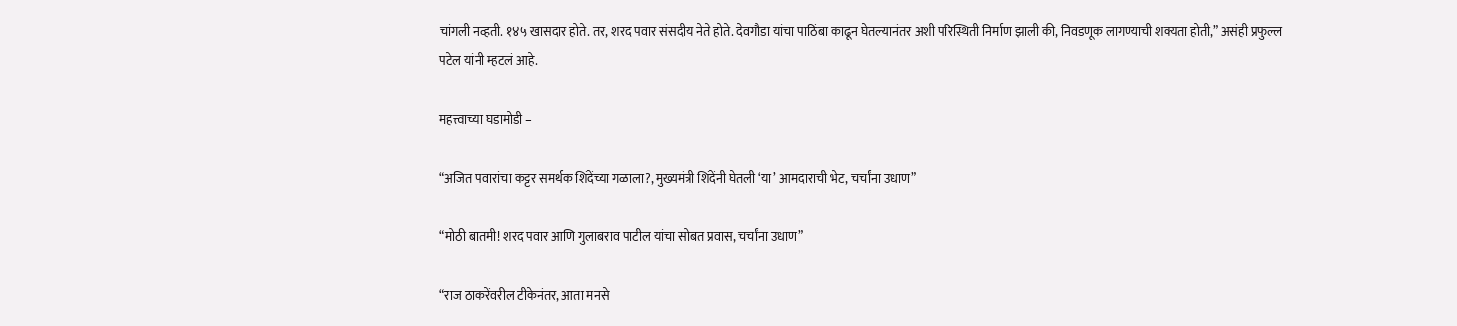चांगली नव्हती. १४५ खासदार होते. तर, शरद पवार संसदीय नेते होते. देवगौडा यांचा पाठिंबा काढून घेतल्यानंतर अशी परिस्थिती निर्माण झाली की, निवडणूक लागण्याची शक्यता होती,” असंही प्रफुल्ल पटेल यांनी म्हटलं आहे.

महत्त्वाच्या घडामोडी –

“अजित पवारांचा कट्टर समर्थक शिंदेंच्या गळाला?, मुख्यमंत्री शिंदेंनी घेतली ‘या’ आमदाराची भेट, चर्चांना उधाण”

“मोठी बातमी! शरद पवार आणि गुलाबराव पाटील यांचा सोबत प्रवास, चर्चांना उधाण”

“राज ठाकरेंवरील टीकेनंतर, आता मनसे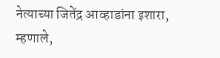नेत्याच्या जितेंद्र आव्हाडांना इशारा, म्हणाले,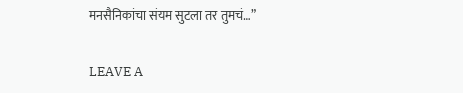मनसैनिकांचा संयम सुटला तर तुमचं…”

LEAVE A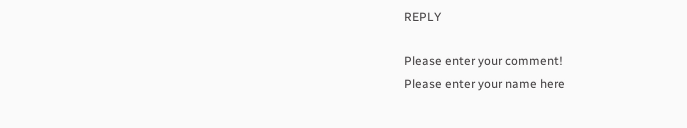REPLY

Please enter your comment!
Please enter your name here